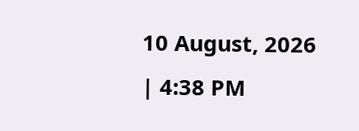10 August, 2026 | 4:38 PM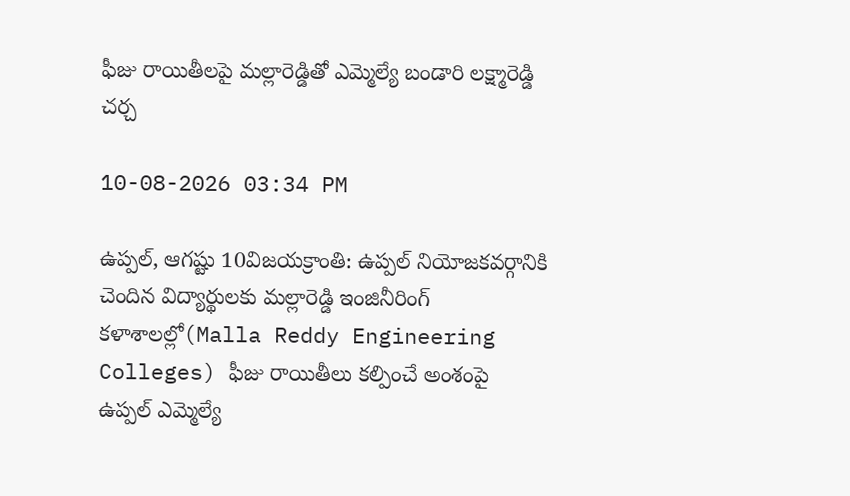ఫీజు రాయితీలపై మల్లారెడ్డితో ఎమ్మెల్యే బండారి లక్ష్మారెడ్డి చర్చ

10-08-2026 03:34 PM

ఉప్పల్, ఆగష్టు 10విజయక్రాంతి: ఉప్పల్ నియోజకవర్గానికి చెందిన విద్యార్థులకు మల్లారెడ్డి ఇంజినీరింగ్ కళాశాలల్లో(Malla Reddy Engineering Colleges) ఫీజు రాయితీలు కల్పించే అంశంపై ఉప్పల్ ఎమ్మెల్యే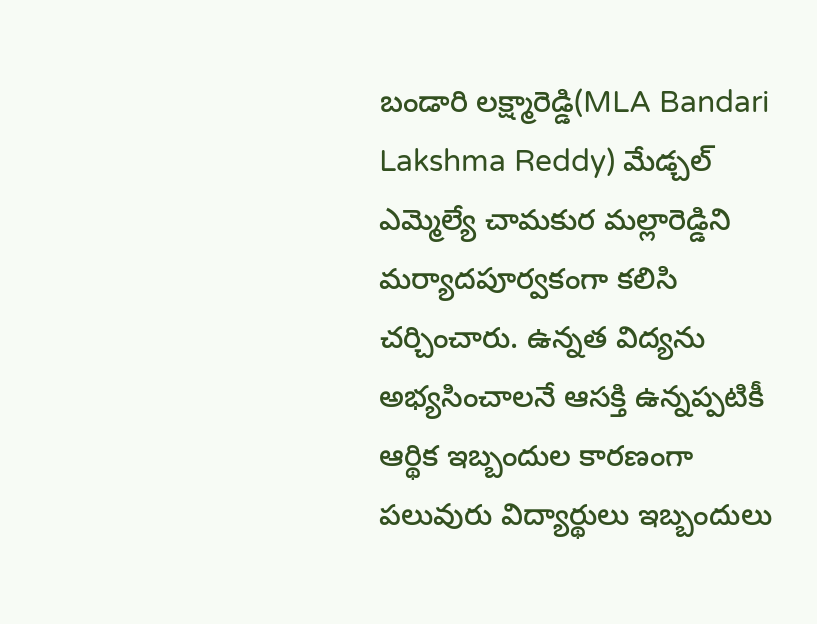బండారి లక్ష్మారెడ్డి(MLA Bandari Lakshma Reddy) మేడ్చల్ ఎమ్మెల్యే చామకుర మల్లారెడ్డిని మర్యాదపూర్వకంగా కలిసి చర్చించారు. ఉన్నత విద్యను అభ్యసించాలనే ఆసక్తి ఉన్నప్పటికీ ఆర్థిక ఇబ్బందుల కారణంగా పలువురు విద్యార్థులు ఇబ్బందులు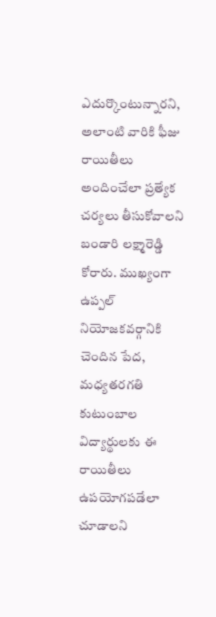ఎదుర్కొంటున్నారని, అలాంటి వారికి ఫీజు రాయితీలు అందించేలా ప్రత్యేక చర్యలు తీసుకోవాలని బండారి లక్ష్మారెడ్డి కోరారు. ముఖ్యంగా ఉప్పల్ నియోజకవర్గానికి చెందిన పేద, మధ్యతరగతి కుటుంబాల విద్యార్థులకు ఈ రాయితీలు ఉపయోగపడేలా చూడాలని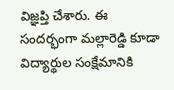విజ్ఞప్తి చేశారు. ఈ సందర్భంగా మల్లారెడ్డి కూడా విద్యార్థుల సంక్షేమానికి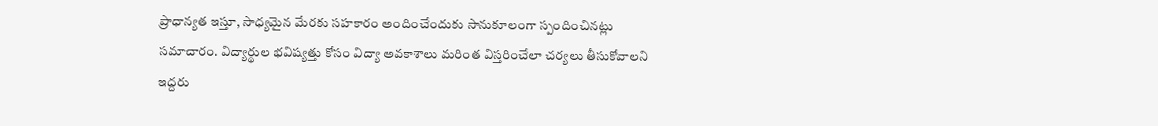ప్రాధాన్యత ఇస్తూ, సాధ్యమైన మేరకు సహకారం అందించేందుకు సానుకూలంగా స్పందించినట్లు సమాచారం. విద్యార్థుల భవిష్యత్తు కోసం విద్యా అవకాశాలు మరింత విస్తరించేలా చర్యలు తీసుకోవాలని ఇద్దరు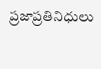ప్రజాప్రతినిధులు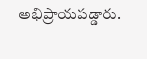అభిప్రాయపడ్డారు.